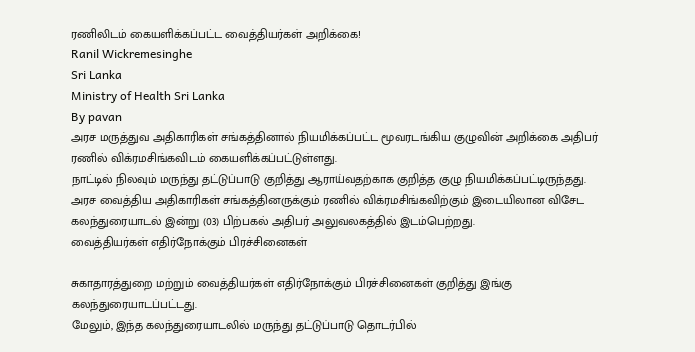ரணிலிடம் கையளிக்கப்பட்ட வைத்தியர்கள் அறிக்கை!
Ranil Wickremesinghe
Sri Lanka
Ministry of Health Sri Lanka
By pavan
அரச மருத்துவ அதிகாரிகள் சங்கத்தினால் நியமிக்கப்பட்ட மூவரடங்கிய குழுவின் அறிக்கை அதிபர் ரணில் விக்ரமசிங்கவிடம் கையளிக்கப்பட்டுள்ளது.
நாட்டில் நிலவும் மருந்து தட்டுப்பாடு குறித்து ஆராய்வதற்காக குறித்த குழு நியமிக்கப்பட்டிருந்தது.
அரச வைத்திய அதிகாரிகள் சங்கத்தினருக்கும் ரணில் விக்ரமசிங்கவிற்கும் இடையிலான விசேட கலந்துரையாடல் இன்று (03) பிற்பகல் அதிபர் அலுவலகத்தில் இடம்பெற்றது.
வைத்தியர்கள் எதிர்நோக்கும் பிரச்சினைகள்

சுகாதாரத்துறை மற்றும் வைத்தியர்கள் எதிர்நோக்கும் பிரச்சினைகள் குறித்து இங்கு கலந்துரையாடப்பட்டது.
மேலும், இந்த கலந்துரையாடலில் மருந்து தட்டுப்பாடு தொடர்பில்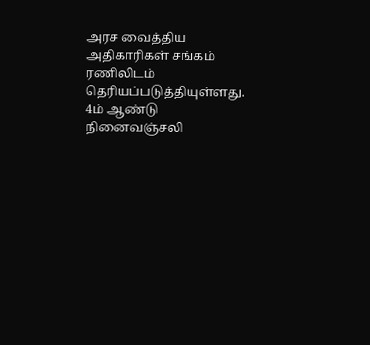அரச வைத்திய அதிகாரிகள் சங்கம் ரணிலிடம் தெரியப்படுத்தியுள்ளது.
4ம் ஆண்டு நினைவஞ்சலி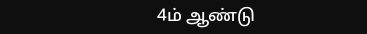4ம் ஆண்டு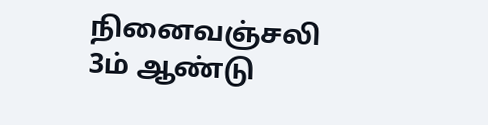நினைவஞ்சலி
3ம் ஆண்டு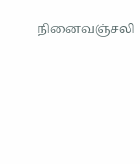நினைவஞ்சலி